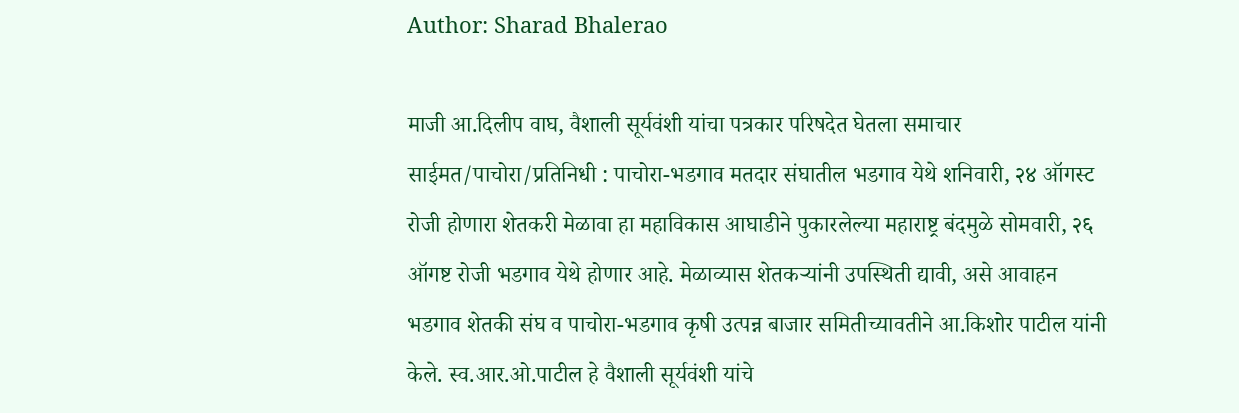Author: Sharad Bhalerao

माजी आ.दिलीप वाघ, वैशाली सूर्यवंशी यांचा पत्रकार परिषदेत घेतला समाचार साईमत/पाचोरा/प्रतिनिधी : पाचोरा-भडगाव मतदार संघातील भडगाव येथे शनिवारी, २४ ऑगस्ट रोजी होणारा शेतकरी मेळावा हा महाविकास आघाडीने पुकारलेल्या महाराष्ट्र बंदमुळे सोमवारी, २६ ऑगष्ट रोजी भडगाव येथे होणार आहे. मेळाव्यास शेतकऱ्यांनी उपस्थिती द्यावी, असे आवाहन भडगाव शेतकी संघ व पाचोरा-भडगाव कृषी उत्पन्न बाजार समितीच्यावतीने आ.किशोर पाटील यांनी केले. स्व.आर.ओ.पाटील हे वैशाली सूर्यवंशी यांचे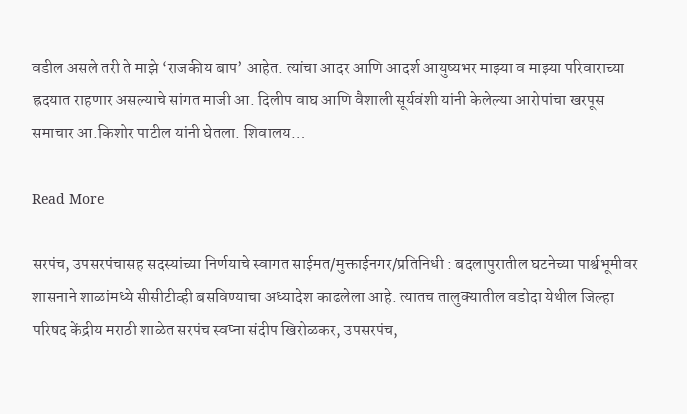वडील असले तरी ते माझे ‘राजकीय बाप’ आहेत. त्यांचा आदर आणि आदर्श आयुष्यभर माझ्या व माझ्या परिवाराच्या ह्रदयात राहणार असल्याचे सांगत माजी आ. दिलीप वाघ आणि वैशाली सूर्यवंशी यांनी केलेल्या आरोपांचा खरपूस समाचार आ.किशोर पाटील यांनी घेतला. शिवालय…

Read More

सरपंच, उपसरपंचासह सदस्यांच्या निर्णयाचे स्वागत साईमत/मुक्ताईनगर/प्रतिनिधी : बदलापुरातील घटनेच्या पार्श्वभूमीवर शासनाने शाळांमध्ये सीसीटीव्ही बसविण्याचा अध्यादेश काढलेला आहे. त्यातच तालुक्यातील वडोदा येथील जिल्हा परिषद केंद्रीय मराठी शाळेत सरपंच स्वप्ना संदीप खिरोळकर, उपसरपंच,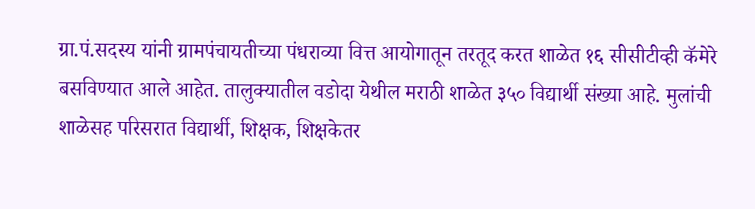ग्रा.पं.सदस्य यांनी ग्रामपंचायतीच्या पंधराव्या वित्त आयोगातून तरतूद करत शाळेत १६ सीसीटीव्ही कॅमेरे बसविण्यात आले आहेत. तालुक्यातील वडोदा येथील मराठी शाळेत ३५० विद्यार्थी संख्या आहे. मुलांची शाळेसह परिसरात विद्यार्थी, शिक्षक, शिक्षकेतर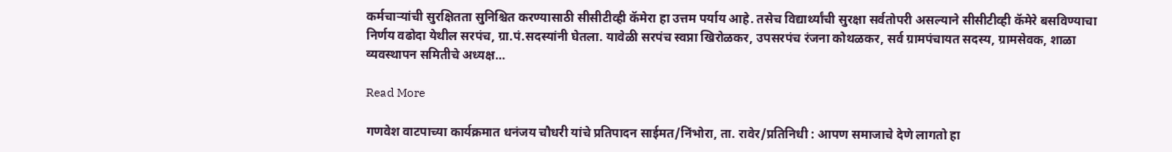कर्मचाऱ्यांची सुरक्षितता सुनिश्चित करण्यासाठी सीसीटीव्ही कॅमेरा हा उत्तम पर्याय आहे. तसेच विद्यार्थ्यांची सुरक्षा सर्वतोपरी असल्याने सीसीटीव्ही कॅमेरे बसविण्याचा निर्णय वढोदा येथील सरपंच, ग्रा.पं.सदस्यांनी घेतला. यावेळी सरपंच स्वप्ना खिरोळकर, उपसरपंच रंजना कोथळकर, सर्व ग्रामपंचायत सदस्य, ग्रामसेवक, शाळा व्यवस्थापन समितीचे अध्यक्ष…

Read More

गणवेश वाटपाच्या कार्यक्रमात धनंजय चौधरी यांचे प्रतिपादन साईमत/निंभोरा, ता. रावेर/प्रतिनिधी : आपण समाजाचे देणे लागतो हा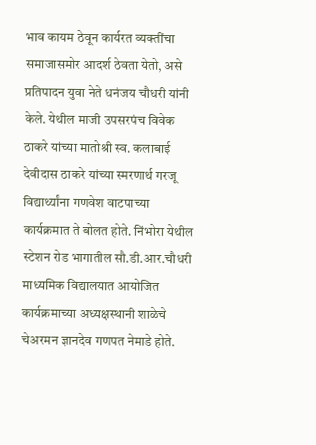भाव कायम ठेवून कार्यरत व्यक्तींचा समाजासमोर आदर्श ठेवता येतो, असे प्रतिपादन युवा नेते धनंजय चौधरी यांनी केले. येथील माजी उपसरपंच विवेक ठाकरे यांच्या मातोश्री स्व. कलाबाई देवीदास ठाकरे यांच्या स्मरणार्थ गरजू विद्यार्थ्यांना गणवेश वाटपाच्या कार्यक्रमात ते बोलत होते. निंभोरा येथील स्टेशन रोड भागातील सौ.डी.आर.चौधरी माध्यमिक विद्यालयात आयोजित कार्यक्रमाच्या अध्यक्षस्थानी शाळेचे चेअरमन ज्ञानदेव गणपत नेमाडे होते.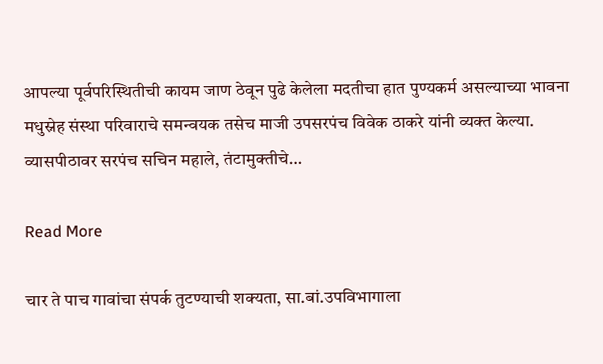आपल्या पूर्वपरिस्थितीची कायम जाण ठेवून पुढे केलेला मदतीचा हात पुण्यकर्म असल्याच्या भावना मधुस्नेह संस्था परिवाराचे समन्वयक तसेच माजी उपसरपंच विवेक ठाकरे यांनी व्यक्त केल्या. व्यासपीठावर सरपंच सचिन महाले, तंटामुक्तीचे…

Read More

चार ते पाच गावांचा संपर्क तुटण्याची शक्यता, सा.बां.उपविभागाला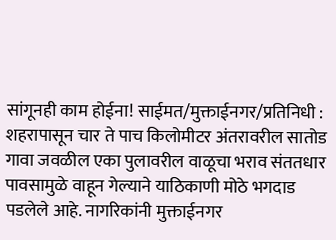सांगूनही काम होईना! साईमत/मुक्ताईनगर/प्रतिनिधी : शहरापासून चार ते पाच किलोमीटर अंतरावरील सातोड गावा जवळील एका पुलावरील वाळूचा भराव संततधार पावसामुळे वाहून गेल्याने याठिकाणी मोठे भगदाड पडलेले आहे. नागरिकांनी मुक्ताईनगर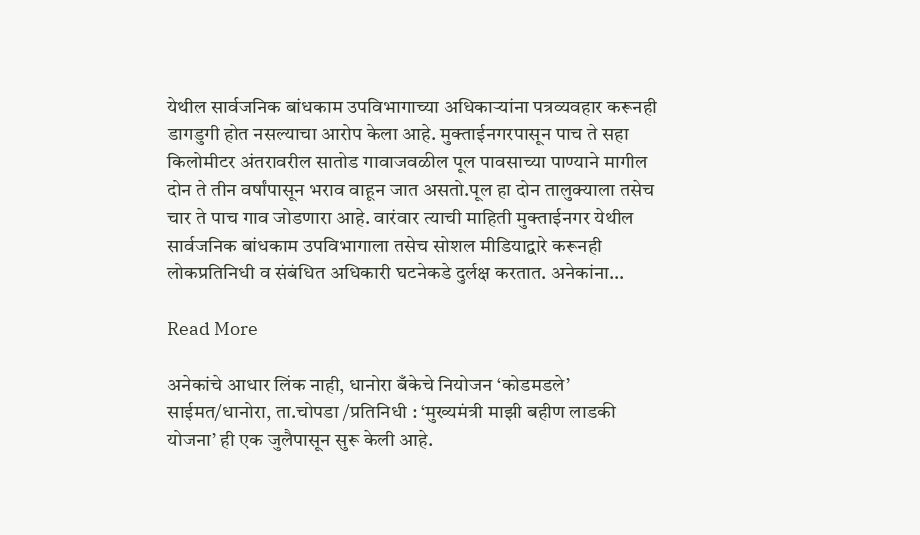येथील सार्वजनिक बांधकाम उपविभागाच्या अधिकाऱ्यांना पत्रव्यवहार करूनही डागडुगी होत नसल्याचा आरोप केला आहे. मुक्ताईनगरपासून पाच ते सहा किलोमीटर अंतरावरील सातोड गावाजवळील पूल पावसाच्या पाण्याने मागील दोन ते तीन वर्षांपासून भराव वाहून जात असतो.पूल हा दोन तालुक्याला तसेच चार ते पाच गाव जोडणारा आहे. वारंवार त्याची माहिती मुक्ताईनगर येथील सार्वजनिक बांधकाम उपविभागाला तसेच सोशल मीडियाद्वारे करूनही लोकप्रतिनिधी व संबंधित अधिकारी घटनेकडे दुर्लक्ष करतात. अनेकांना…

Read More

अनेकांचे आधार लिंक नाही, धानोरा बँकेचे नियोजन ‘कोडमडले’ साईमत/धानोरा, ता.चोपडा /प्रतिनिधी : ‘मुख्यमंत्री माझी बहीण लाडकी योजना’ ही एक जुलैपासून सुरू केली आहे.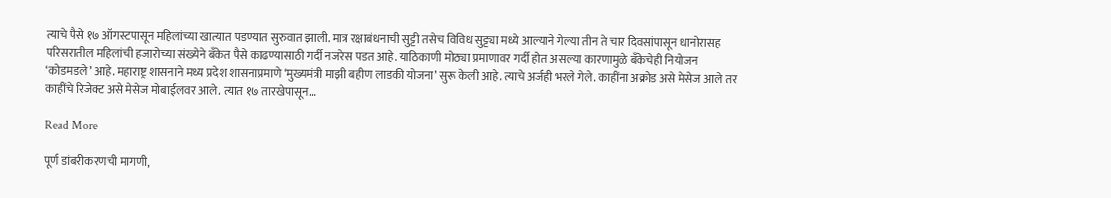त्याचे पैसे १७ ऑगस्टपासून महिलांच्या खात्यात पडण्यात सुरुवात झाली. मात्र रक्षाबंधनाची सुट्टी तसेच विविध सुट्ट्या मध्ये आल्याने गेल्या तीन ते चार दिवसांपासून धानोरासह परिसरातील महिलांची हजारोच्या संख्येने बँकेत पैसे काढण्यासाठी गर्दी नजरेस पडत आहे. याठिकाणी मोठ्या प्रमाणावर गर्दी होत असल्या कारणामुळे बँकेचेही नियोजन ‘कोडमडले’ आहे. महाराष्ट्र शासनाने मध्य प्रदेश शासनाप्रमाणे ‘मुख्यमंत्री माझी बहीण लाडकी योजना’ सुरू केली आहे. त्याचे अर्जही भरले गेले. काहींना अक्रोड असे मेसेज आले तर काहींचे रिजेक्ट असे मेसेज मोबाईलवर आले. त्यात १७ तारखेपासून…

Read More

पूर्ण डांबरीकरणची मागणी,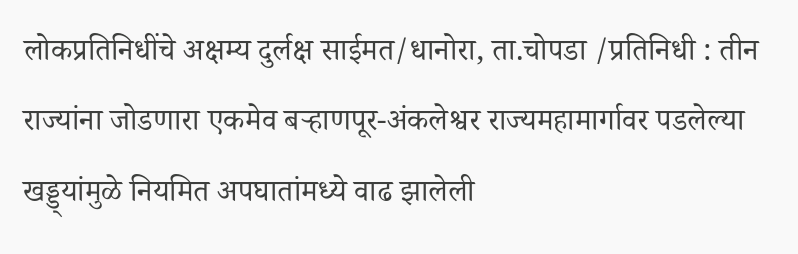लोकप्रतिनिधींचे अक्षम्य दुर्लक्ष साईमत/धानोरा, ता.चोपडा /प्रतिनिधी : तीन राज्यांना जोडणारा एकमेव बऱ्हाणपूर-अंकलेश्वर राज्यमहामार्गावर पडलेल्या खड्ड्यांमुळे नियमित अपघातांमध्ये वाढ झालेली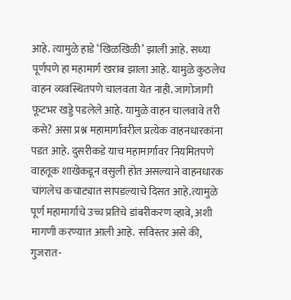आहे. त्यामुळे हाडे ‘खिळखिळी’ झाली आहे. सध्या पूर्णपणे हा महामार्ग खराब झाला आहे. यामुळे कुठलेच वाहन व्यवस्थितपणे चालवता येत नाही. जागोजागी फूटभर खड्डे पडलेले आहे. यामुळे वाहन चालवावे तरी कसे? असा प्रश्न महामार्गावरील प्रत्येक वाहनधारकांना पडत आहे. दुसरीकडे याच महामार्गावर नियमितपणे वाहतूक शाखेकडून वसुली होत असल्याने वाहनधारक चांगलेच कचाट्यात सापडल्याचे दिसत आहे.त्यामुळे पूर्ण महामार्गाचे उच्च प्रतिचे डांबरीकरण व्हावे, अशी मागणी करण्यात आली आहे. सविस्तर असे की, गुजरात-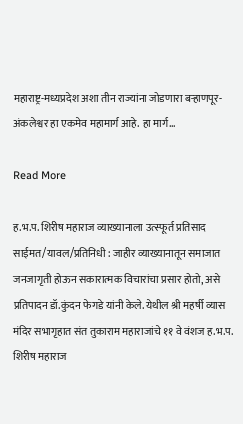महाराष्ट्र-मध्यप्रदेश अशा तीन राज्यांना जोडणारा बऱ्हाणपूर-अंकलेश्वर हा एकमेव महामार्ग आहे. हा मार्ग…

Read More

ह.भ.प. शिरीष महाराज व्याख्यानाला उत्स्फूर्त प्रतिसाद साईमत/यावल/प्रतिनिधी : जाहीर व्याख्यानातून समाजात जनजागृती होऊन सकारात्मक विचारांचा प्रसार होतो, असे प्रतिपादन डॉ.कुंदन फेगडे यांनी केले. येथील श्री महर्षी व्यास मंदिर सभागृहात संत तुकाराम महाराजांचे ११ वे वंशज ह.भ.प. शिरीष महाराज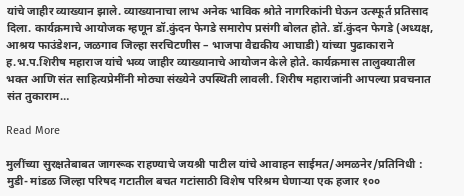यांचे जाहीर व्याख्यान झाले. व्याख्यानाचा लाभ अनेक भाविक श्रोते नागरिकांनी घेऊन उत्स्फूर्त प्रतिसाद दिला. कार्यक्रमाचे आयोजक म्हणून डॉ.कुंदन फेगडे समारोप प्रसंगी बोलत होते. डॉ.कुंदन फेगडे (अध्यक्ष, आश्रय फाउंडेशन, जळगाव जिल्हा सरचिटणीस – भाजपा वैद्यकीय आघाडी) यांच्या पुढाकाराने ह.भ.प.शिरीष महाराज यांचे भव्य जाहीर व्याख्यानाचे आयोजन केले होते. कार्यक्रमास तालुक्यातील भक्त आणि संत साहित्यप्रेमींनी मोठ्या संख्येने उपस्थिती लावली. शिरीष महाराजांनी आपल्या प्रवचनात संत तुकाराम…

Read More

मुलींच्या सुरक्षतेबाबत जागरूक राहण्याचे जयश्री पाटील यांचे आवाहन साईमत/अमळनेर/प्रतिनिधी : मुडी- मांडळ जिल्हा परिषद गटातील बचत गटांसाठी विशेष परिश्रम घेणाऱ्या एक हजार १००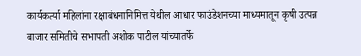कार्यकर्त्या महिलांना रक्षाबंधनानिमित्त येथील आधार फाउंडेशनच्या माध्यमातून कृषी उत्पन्न बाजार समितीचे सभापती अशोक पाटील यांच्यातर्फे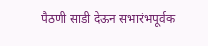पैठणी साडी देऊन सभारंभपूर्वक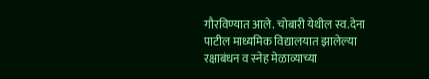गौरविण्यात आले. चोबारी येथील स्व.देना पाटील माध्यमिक विद्यालयात झालेल्या रक्षाबंधन व स्नेह मेळाव्याच्या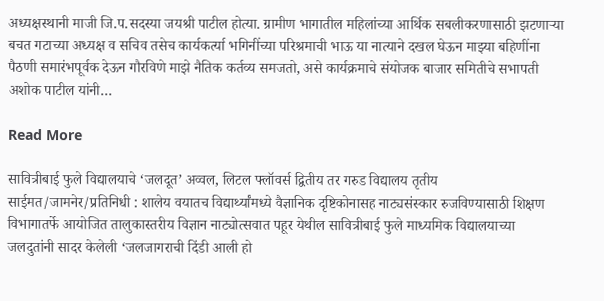अध्यक्षस्थानी माजी जि.प.सदस्या जयश्री पाटील होत्या. ग्रामीण भागातील महिलांच्या आर्थिक सबलीकरणासाठी झटणाऱ्या बचत गटाच्या अध्यक्ष व सचिव तसेच कार्यकर्त्या भगिनींच्या परिश्रमाची भाऊ या नात्याने दखल घेऊन माझ्या बहिणींना पैठणी समारंभपूर्वक देऊन गौरविणे माझे नैतिक कर्तव्य समजतो, असे कार्यक्रमाचे संयोजक बाजार समितीचे सभापती अशोक पाटील यांनी…

Read More

सावित्रीबाई फुले विद्यालयाचे ‘जलदूत’ अव्वल, लिटल फ्लॉवर्स द्वितीय तर गरुड विद्यालय तृतीय साईमत/जामनेर/प्रतिनिधी : शालेय वयातच विद्यार्थ्यांमध्ये वैज्ञानिक दृष्टिकोनासह नाट्यसंस्कार रुजविण्यासाठी शिक्षण विभागातर्फे आयोजित तालुकास्तरीय विज्ञान नाट्योत्सवात पहूर येथील सावित्रीबाई फुले माध्यमिक विद्यालयाच्या जलदुतांनी सादर केलेली ‘जलजागराची दिंडी आली हो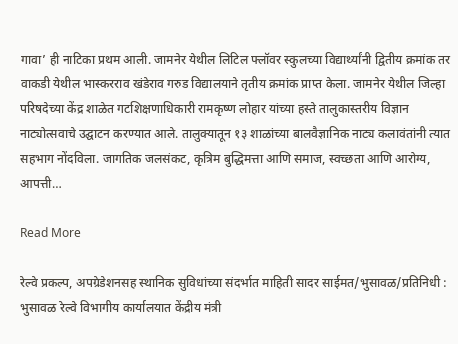गावा’ ही नाटिका प्रथम आली. जामनेर येथील लिटिल फ्लॉवर स्कुलच्या विद्यार्थ्यांनी द्वितीय क्रमांक तर वाकडी येथील भास्करराव खंडेराव गरुड विद्यालयाने तृतीय क्रमांक प्राप्त केला. जामनेर येथील जिल्हा परिषदेच्या केंद्र शाळेत गटशिक्षणाधिकारी रामकृष्ण लोहार यांच्या हस्ते तालुकास्तरीय विज्ञान नाट्योत्सवाचे उद्घाटन करण्यात आले. तालुक्यातून १३ शाळांच्या बालवैज्ञानिक नाट्य कलावंतांनी त्यात सहभाग नोंदविला. जागतिक जलसंकट, कृत्रिम बुद्धिमत्ता आणि समाज, स्वच्छता आणि आरोग्य, आपत्ती…

Read More

रेल्वे प्रकल्प, अपग्रेडेशनसह स्थानिक सुविधांच्या संदर्भात माहिती सादर साईमत/भुसावळ/प्रतिनिधी : भुसावळ रेल्वे विभागीय कार्यालयात केंद्रीय मंत्री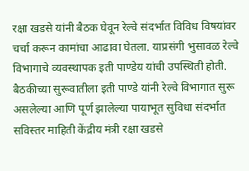रक्षा खडसे यांनी बैठक घेवून रेल्वे संदर्भात विविध विषयांवर चर्चा करून कामांचा आढावा घेतला. याप्रसंगी भुसावळ रेल्वे विभागाचे व्यवस्थापक इती पाण्डेय यांची उपस्थिती होती. बैठकीच्या सुरूवातीला इती पाण्डे यांनी रेल्वे विभागात सुरू असलेल्या आणि पूर्ण झालेल्या पायाभूत सुविधा संदर्भात सविस्तर माहिती केंद्रीय मंत्री रक्षा खडसे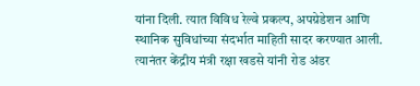यांना दिली. त्यात विविध रेल्वे प्रकल्प, अपग्रेडेशन आणि स्थानिक सुविधांच्या संदर्भात माहिती सादर करण्यात आली. त्यानंतर केंद्रीय मंत्री रक्षा खडसे यांनी रोड अंडर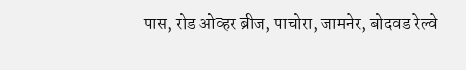पास, रोड ओव्हर ब्रीज, पाचोरा, जामनेर, बोदवड रेल्वे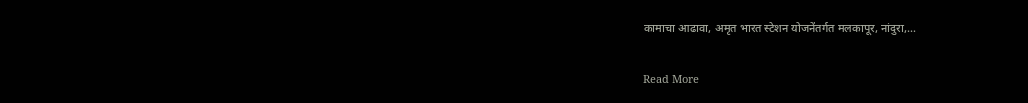कामाचा आढावा, अमृत भारत स्टेशन योजनेंतर्गत मलकापूर, नांदुरा,…

Read More